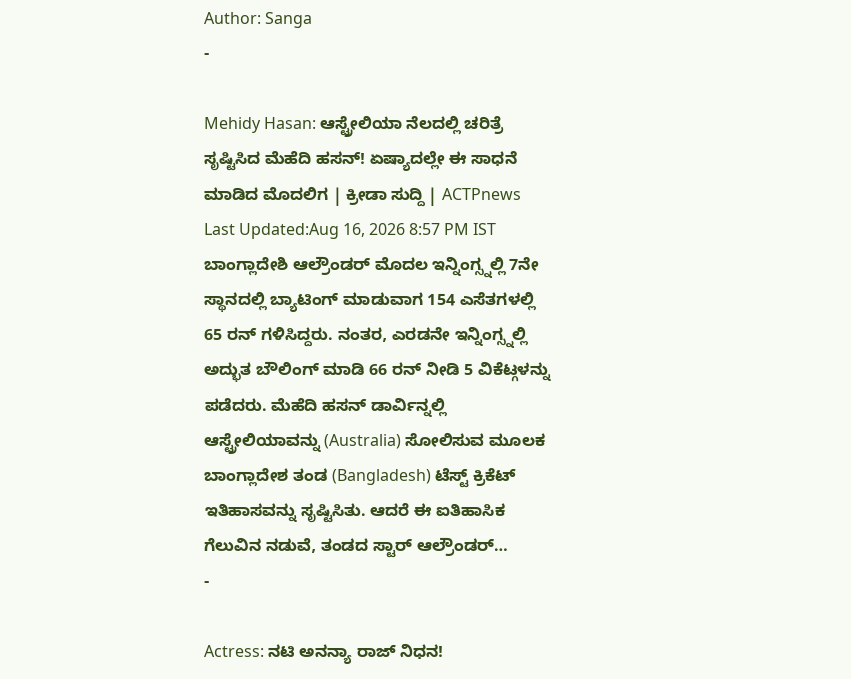Author: Sanga
-

Mehidy Hasan: ಆಸ್ಟ್ರೇಲಿಯಾ ನೆಲದಲ್ಲಿ ಚರಿತ್ರೆ ಸೃಷ್ಟಿಸಿದ ಮೆಹೆದಿ ಹಸನ್! ಏಷ್ಯಾದಲ್ಲೇ ಈ ಸಾಧನೆ ಮಾಡಿದ ಮೊದಲಿಗ | ಕ್ರೀಡಾ ಸುದ್ದಿ | ACTPnews
Last Updated:Aug 16, 2026 8:57 PM IST ಬಾಂಗ್ಲಾದೇಶಿ ಆಲ್ರೌಂಡರ್ ಮೊದಲ ಇನ್ನಿಂಗ್ಸ್ನಲ್ಲಿ 7ನೇ ಸ್ಥಾನದಲ್ಲಿ ಬ್ಯಾಟಿಂಗ್ ಮಾಡುವಾಗ 154 ಎಸೆತಗಳಲ್ಲಿ 65 ರನ್ ಗಳಿಸಿದ್ದರು. ನಂತರ, ಎರಡನೇ ಇನ್ನಿಂಗ್ಸ್ನಲ್ಲಿ ಅದ್ಭುತ ಬೌಲಿಂಗ್ ಮಾಡಿ 66 ರನ್ ನೀಡಿ 5 ವಿಕೆಟ್ಗಳನ್ನು ಪಡೆದರು. ಮೆಹೆದಿ ಹಸನ್ ಡಾರ್ವಿನ್ನಲ್ಲಿ ಆಸ್ಟ್ರೇಲಿಯಾವನ್ನು (Australia) ಸೋಲಿಸುವ ಮೂಲಕ ಬಾಂಗ್ಲಾದೇಶ ತಂಡ (Bangladesh) ಟೆಸ್ಟ್ ಕ್ರಿಕೆಟ್ ಇತಿಹಾಸವನ್ನು ಸೃಷ್ಟಿಸಿತು. ಆದರೆ ಈ ಐತಿಹಾಸಿಕ ಗೆಲುವಿನ ನಡುವೆ, ತಂಡದ ಸ್ಟಾರ್ ಆಲ್ರೌಂಡರ್…
-

Actress: ನಟಿ ಅನನ್ಯಾ ರಾಜ್ ನಿಧನ!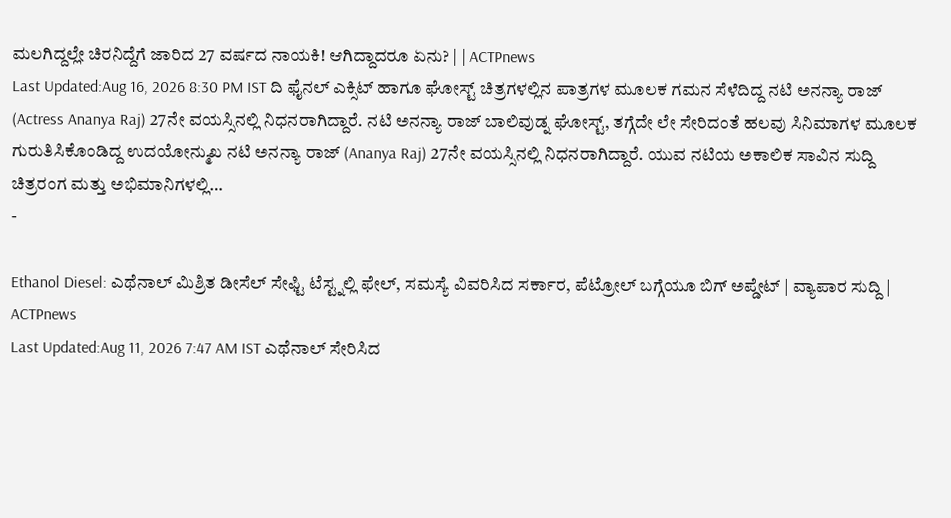ಮಲಗಿದ್ದಲ್ಲೇ ಚಿರನಿದ್ದೆಗೆ ಜಾರಿದ 27 ವರ್ಷದ ನಾಯಕಿ! ಆಗಿದ್ದಾದರೂ ಏನು? | | ACTPnews
Last Updated:Aug 16, 2026 8:30 PM IST ದಿ ಫೈನಲ್ ಎಕ್ಸಿಟ್ ಹಾಗೂ ಘೋಸ್ಟ್ ಚಿತ್ರಗಳಲ್ಲಿನ ಪಾತ್ರಗಳ ಮೂಲಕ ಗಮನ ಸೆಳೆದಿದ್ದ ನಟಿ ಅನನ್ಯಾ ರಾಜ್ (Actress Ananya Raj) 27ನೇ ವಯಸ್ಸಿನಲ್ಲಿ ನಿಧನರಾಗಿದ್ದಾರೆ. ನಟಿ ಅನನ್ಯಾ ರಾಜ್ ಬಾಲಿವುಡ್ನ ಘೋಸ್ಟ್, ತಗ್ಗೆದೇ ಲೇ ಸೇರಿದಂತೆ ಹಲವು ಸಿನಿಮಾಗಳ ಮೂಲಕ ಗುರುತಿಸಿಕೊಂಡಿದ್ದ ಉದಯೋನ್ಮುಖ ನಟಿ ಅನನ್ಯಾ ರಾಜ್ (Ananya Raj) 27ನೇ ವಯಸ್ಸಿನಲ್ಲಿ ನಿಧನರಾಗಿದ್ದಾರೆ. ಯುವ ನಟಿಯ ಅಕಾಲಿಕ ಸಾವಿನ ಸುದ್ದಿ ಚಿತ್ರರಂಗ ಮತ್ತು ಅಭಿಮಾನಿಗಳಲ್ಲಿ…
-

Ethanol Diesel: ಎಥೆನಾಲ್ ಮಿಶ್ರಿತ ಡೀಸೆಲ್ ಸೇಫ್ಟಿ ಟೆಸ್ಟ್ನಲ್ಲಿ ಫೇಲ್, ಸಮಸ್ಯೆ ವಿವರಿಸಿದ ಸರ್ಕಾರ, ಪೆಟ್ರೋಲ್ ಬಗ್ಗೆಯೂ ಬಿಗ್ ಅಪ್ಡೇಟ್ | ವ್ಯಾಪಾರ ಸುದ್ದಿ | ACTPnews
Last Updated:Aug 11, 2026 7:47 AM IST ಎಥೆನಾಲ್ ಸೇರಿಸಿದ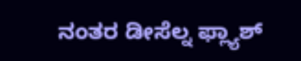ನಂತರ ಡೀಸೆಲ್ನ ಫ್ಲ್ಯಾಶ್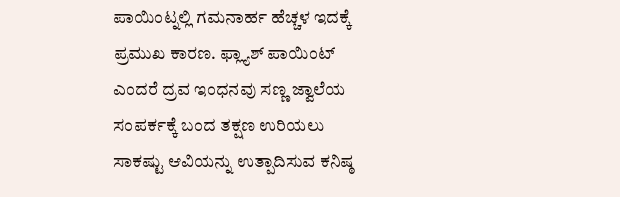ಪಾಯಿಂಟ್ನಲ್ಲಿ ಗಮನಾರ್ಹ ಹೆಚ್ಚಳ ಇದಕ್ಕೆ ಪ್ರಮುಖ ಕಾರಣ. ಫ್ಲ್ಯಾಶ್ ಪಾಯಿಂಟ್ ಎಂದರೆ ದ್ರವ ಇಂಧನವು ಸಣ್ಣ ಜ್ವಾಲೆಯ ಸಂಪರ್ಕಕ್ಕೆ ಬಂದ ತಕ್ಷಣ ಉರಿಯಲು ಸಾಕಷ್ಟು ಆವಿಯನ್ನು ಉತ್ಪಾದಿಸುವ ಕನಿಷ್ಠ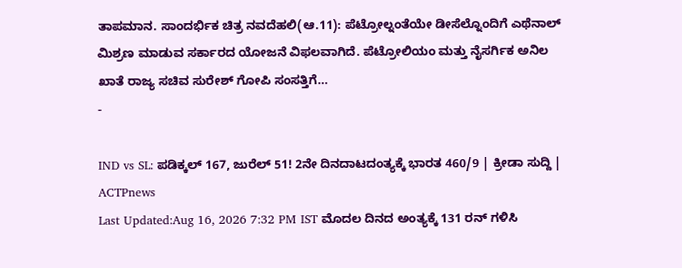ತಾಪಮಾನ. ಸಾಂದರ್ಭಿಕ ಚಿತ್ರ ನವದೆಹಲಿ(ಆ.11): ಪೆಟ್ರೋಲ್ನಂತೆಯೇ ಡೀಸೆಲ್ನೊಂದಿಗೆ ಎಥೆನಾಲ್ ಮಿಶ್ರಣ ಮಾಡುವ ಸರ್ಕಾರದ ಯೋಜನೆ ವಿಫಲವಾಗಿದೆ. ಪೆಟ್ರೋಲಿಯಂ ಮತ್ತು ನೈಸರ್ಗಿಕ ಅನಿಲ ಖಾತೆ ರಾಜ್ಯ ಸಚಿವ ಸುರೇಶ್ ಗೋಪಿ ಸಂಸತ್ತಿಗೆ…
-

IND vs SL: ಪಡಿಕ್ಕಲ್ 167, ಜುರೆಲ್ 51! 2ನೇ ದಿನದಾಟದಂತ್ಯಕ್ಕೆ ಭಾರತ 460/9 | ಕ್ರೀಡಾ ಸುದ್ದಿ | ACTPnews
Last Updated:Aug 16, 2026 7:32 PM IST ಮೊದಲ ದಿನದ ಅಂತ್ಯಕ್ಕೆ 131 ರನ್ ಗಳಿಸಿ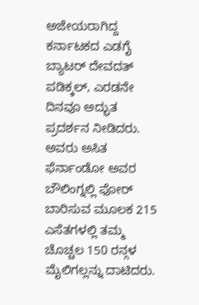ಅಜೇಯರಾಗಿದ್ದ ಕರ್ನಾಟಕದ ಎಡಗೈ ಬ್ಯಾಟರ್ ದೇವದತ್ ಪಡಿಕ್ಕಲ್, ಎರಡನೇ ದಿನವೂ ಅದ್ಭುತ ಪ್ರದರ್ಶನ ನೀಡಿದರು. ಅವರು ಅಸಿತ ಫೆರ್ನಾಂಡೋ ಅವರ ಬೌಲಿಂಗ್ನಲ್ಲಿ ಫೋರ್ ಬಾರಿಸುವ ಮೂಲಕ 215 ಎಸೆತಗಳಲ್ಲಿ ತಮ್ಮ ಚೊಚ್ಚಲ 150 ರನ್ಗಳ ಮೈಲಿಗಲ್ಲನ್ನು ದಾಟಿದರು.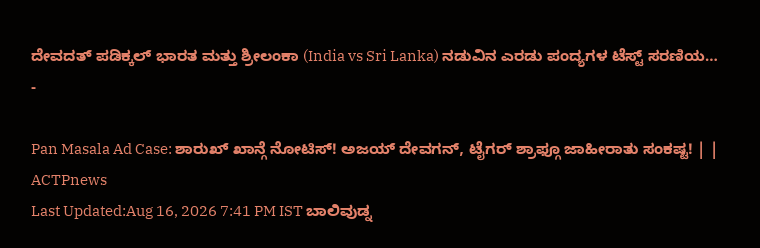ದೇವದತ್ ಪಡಿಕ್ಕಲ್ ಭಾರತ ಮತ್ತು ಶ್ರೀಲಂಕಾ (India vs Sri Lanka) ನಡುವಿನ ಎರಡು ಪಂದ್ಯಗಳ ಟೆಸ್ಟ್ ಸರಣಿಯ…
-

Pan Masala Ad Case: ಶಾರುಖ್ ಖಾನ್ಗೆ ನೋಟಿಸ್! ಅಜಯ್ ದೇವಗನ್, ಟೈಗರ್ ಶ್ರಾಫ್ಗೂ ಜಾಹೀರಾತು ಸಂಕಷ್ಟ! | | ACTPnews
Last Updated:Aug 16, 2026 7:41 PM IST ಬಾಲಿವುಡ್ನ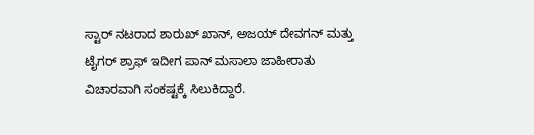ಸ್ಟಾರ್ ನಟರಾದ ಶಾರುಖ್ ಖಾನ್, ಅಜಯ್ ದೇವಗನ್ ಮತ್ತು ಟೈಗರ್ ಶ್ರಾಫ್ ಇದೀಗ ಪಾನ್ ಮಸಾಲಾ ಜಾಹೀರಾತು ವಿಚಾರವಾಗಿ ಸಂಕಷ್ಟಕ್ಕೆ ಸಿಲುಕಿದ್ದಾರೆ.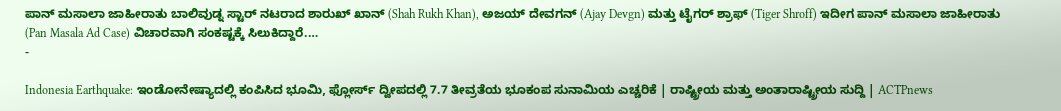ಪಾನ್ ಮಸಾಲಾ ಜಾಹೀರಾತು ಬಾಲಿವುಡ್ನ ಸ್ಟಾರ್ ನಟರಾದ ಶಾರುಖ್ ಖಾನ್ (Shah Rukh Khan), ಅಜಯ್ ದೇವಗನ್ (Ajay Devgn) ಮತ್ತು ಟೈಗರ್ ಶ್ರಾಫ್ (Tiger Shroff) ಇದೀಗ ಪಾನ್ ಮಸಾಲಾ ಜಾಹೀರಾತು (Pan Masala Ad Case) ವಿಚಾರವಾಗಿ ಸಂಕಷ್ಟಕ್ಕೆ ಸಿಲುಕಿದ್ದಾರೆ.…
-

Indonesia Earthquake: ಇಂಡೋನೇಷ್ಯಾದಲ್ಲಿ ಕಂಪಿಸಿದ ಭೂಮಿ, ಫ್ಲೋರ್ಸ್ ದ್ವೀಪದಲ್ಲಿ 7.7 ತೀವ್ರತೆಯ ಭೂಕಂಪ ಸುನಾಮಿಯ ಎಚ್ಚರಿಕೆ | ರಾಷ್ಟ್ರೀಯ ಮತ್ತು ಅಂತಾರಾಷ್ಟ್ರೀಯ ಸುದ್ದಿ | ACTPnews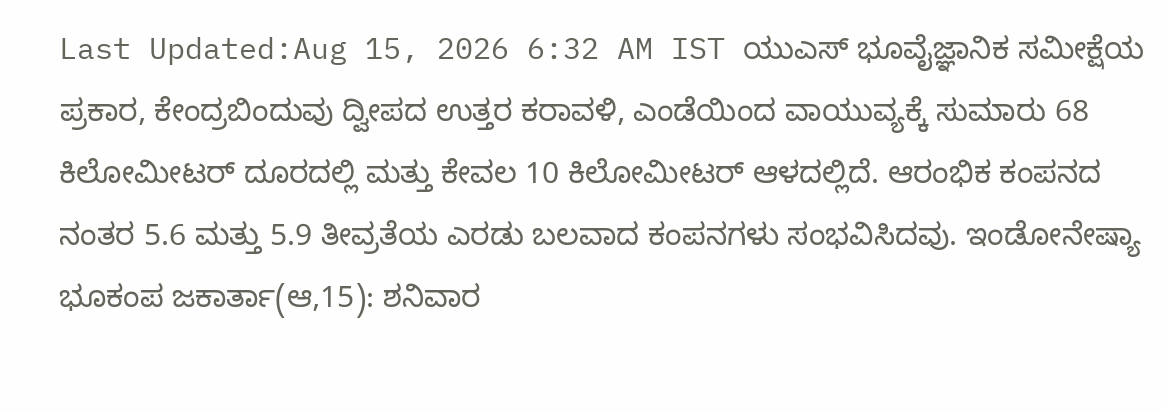Last Updated:Aug 15, 2026 6:32 AM IST ಯುಎಸ್ ಭೂವೈಜ್ಞಾನಿಕ ಸಮೀಕ್ಷೆಯ ಪ್ರಕಾರ, ಕೇಂದ್ರಬಿಂದುವು ದ್ವೀಪದ ಉತ್ತರ ಕರಾವಳಿ, ಎಂಡೆಯಿಂದ ವಾಯುವ್ಯಕ್ಕೆ ಸುಮಾರು 68 ಕಿಲೋಮೀಟರ್ ದೂರದಲ್ಲಿ ಮತ್ತು ಕೇವಲ 10 ಕಿಲೋಮೀಟರ್ ಆಳದಲ್ಲಿದೆ. ಆರಂಭಿಕ ಕಂಪನದ ನಂತರ 5.6 ಮತ್ತು 5.9 ತೀವ್ರತೆಯ ಎರಡು ಬಲವಾದ ಕಂಪನಗಳು ಸಂಭವಿಸಿದವು. ಇಂಡೋನೇಷ್ಯಾ ಭೂಕಂಪ ಜಕಾರ್ತಾ(ಆ,15): ಶನಿವಾರ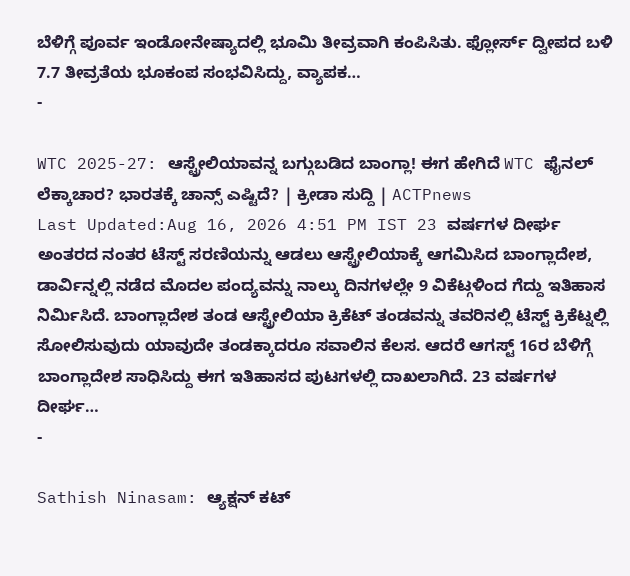ಬೆಳಿಗ್ಗೆ ಪೂರ್ವ ಇಂಡೋನೇಷ್ಯಾದಲ್ಲಿ ಭೂಮಿ ತೀವ್ರವಾಗಿ ಕಂಪಿಸಿತು. ಫ್ಲೋರ್ಸ್ ದ್ವೀಪದ ಬಳಿ 7.7 ತೀವ್ರತೆಯ ಭೂಕಂಪ ಸಂಭವಿಸಿದ್ದು, ವ್ಯಾಪಕ…
-

WTC 2025-27: ಆಸ್ಟ್ರೇಲಿಯಾವನ್ನ ಬಗ್ಗುಬಡಿದ ಬಾಂಗ್ಲಾ! ಈಗ ಹೇಗಿದೆ WTC ಫೈನಲ್ ಲೆಕ್ಕಾಚಾರ? ಭಾರತಕ್ಕೆ ಚಾನ್ಸ್ ಎಷ್ಟಿದೆ? | ಕ್ರೀಡಾ ಸುದ್ದಿ | ACTPnews
Last Updated:Aug 16, 2026 4:51 PM IST 23 ವರ್ಷಗಳ ದೀರ್ಘ ಅಂತರದ ನಂತರ ಟೆಸ್ಟ್ ಸರಣಿಯನ್ನು ಆಡಲು ಆಸ್ಟ್ರೇಲಿಯಾಕ್ಕೆ ಆಗಮಿಸಿದ ಬಾಂಗ್ಲಾದೇಶ, ಡಾರ್ವಿನ್ನಲ್ಲಿ ನಡೆದ ಮೊದಲ ಪಂದ್ಯವನ್ನು ನಾಲ್ಕು ದಿನಗಳಲ್ಲೇ 9 ವಿಕೆಟ್ಗಳಿಂದ ಗೆದ್ದು ಇತಿಹಾಸ ನಿರ್ಮಿಸಿದೆ. ಬಾಂಗ್ಲಾದೇಶ ತಂಡ ಆಸ್ಟ್ರೇಲಿಯಾ ಕ್ರಿಕೆಟ್ ತಂಡವನ್ನು ತವರಿನಲ್ಲಿ ಟೆಸ್ಟ್ ಕ್ರಿಕೆಟ್ನಲ್ಲಿ ಸೋಲಿಸುವುದು ಯಾವುದೇ ತಂಡಕ್ಕಾದರೂ ಸವಾಲಿನ ಕೆಲಸ. ಆದರೆ ಆಗಸ್ಟ್ 16ರ ಬೆಳಿಗ್ಗೆ ಬಾಂಗ್ಲಾದೇಶ ಸಾಧಿಸಿದ್ದು ಈಗ ಇತಿಹಾಸದ ಪುಟಗಳಲ್ಲಿ ದಾಖಲಾಗಿದೆ. 23 ವರ್ಷಗಳ ದೀರ್ಘ…
-

Sathish Ninasam: ಆ್ಯಕ್ಷನ್ ಕಟ್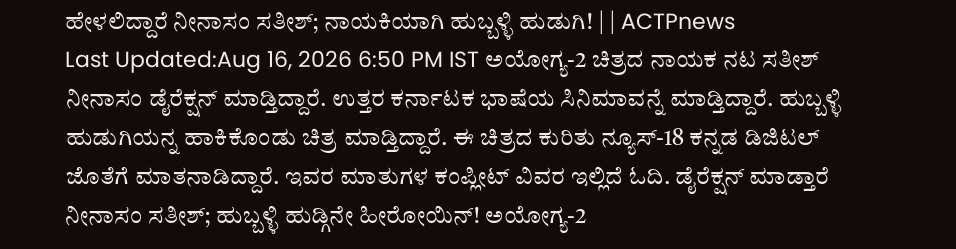ಹೇಳಲಿದ್ದಾರೆ ನೀನಾಸಂ ಸತೀಶ್; ನಾಯಕಿಯಾಗಿ ಹುಬ್ಬಳ್ಳಿ ಹುಡುಗಿ! | | ACTPnews
Last Updated:Aug 16, 2026 6:50 PM IST ಅಯೋಗ್ಯ-2 ಚಿತ್ರದ ನಾಯಕ ನಟ ಸತೀಶ್ ನೀನಾಸಂ ಡೈರೆಕ್ಷನ್ ಮಾಡ್ತಿದ್ದಾರೆ. ಉತ್ತರ ಕರ್ನಾಟಕ ಭಾಷೆಯ ಸಿನಿಮಾವನ್ನೆ ಮಾಡ್ತಿದ್ದಾರೆ. ಹುಬ್ಬಳ್ಳಿ ಹುಡುಗಿಯನ್ನ ಹಾಕಿಕೊಂಡು ಚಿತ್ರ ಮಾಡ್ತಿದ್ದಾರೆ. ಈ ಚಿತ್ರದ ಕುರಿತು ನ್ಯೂಸ್-18 ಕನ್ನಡ ಡಿಜಿಟಲ್ ಜೊತೆಗೆ ಮಾತನಾಡಿದ್ದಾರೆ. ಇವರ ಮಾತುಗಳ ಕಂಪ್ಲೀಟ್ ವಿವರ ಇಲ್ಲಿದೆ ಓದಿ. ಡೈರೆಕ್ಷನ್ ಮಾಡ್ತಾರೆ ನೀನಾಸಂ ಸತೀಶ್; ಹುಬ್ಬಳ್ಳಿ ಹುಡ್ಗಿನೇ ಹೀರೋಯಿನ್! ಅಯೋಗ್ಯ-2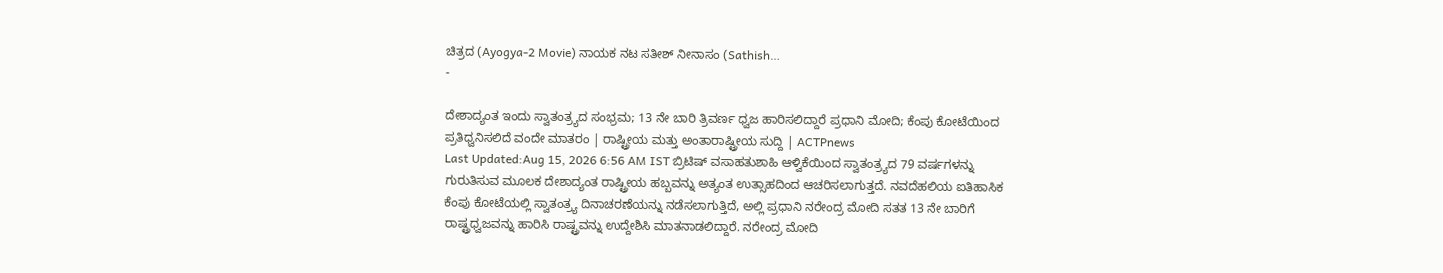ಚಿತ್ರದ (Ayogya-2 Movie) ನಾಯಕ ನಟ ಸತೀಶ್ ನೀನಾಸಂ (Sathish…
-

ದೇಶಾದ್ಯಂತ ಇಂದು ಸ್ವಾತಂತ್ರ್ಯದ ಸಂಭ್ರಮ; 13 ನೇ ಬಾರಿ ತ್ರಿವರ್ಣ ಧ್ವಜ ಹಾರಿಸಲಿದ್ದಾರೆ ಪ್ರಧಾನಿ ಮೋದಿ; ಕೆಂಪು ಕೋಟೆಯಿಂದ ಪ್ರತಿಧ್ವನಿಸಲಿದೆ ವಂದೇ ಮಾತರಂ | ರಾಷ್ಟ್ರೀಯ ಮತ್ತು ಅಂತಾರಾಷ್ಟ್ರೀಯ ಸುದ್ದಿ | ACTPnews
Last Updated:Aug 15, 2026 6:56 AM IST ಬ್ರಿಟಿಷ್ ವಸಾಹತುಶಾಹಿ ಆಳ್ವಿಕೆಯಿಂದ ಸ್ವಾತಂತ್ರ್ಯದ 79 ವರ್ಷಗಳನ್ನು ಗುರುತಿಸುವ ಮೂಲಕ ದೇಶಾದ್ಯಂತ ರಾಷ್ಟ್ರೀಯ ಹಬ್ಬವನ್ನು ಅತ್ಯಂತ ಉತ್ಸಾಹದಿಂದ ಆಚರಿಸಲಾಗುತ್ತದೆ. ನವದೆಹಲಿಯ ಐತಿಹಾಸಿಕ ಕೆಂಪು ಕೋಟೆಯಲ್ಲಿ ಸ್ವಾತಂತ್ರ್ಯ ದಿನಾಚರಣೆಯನ್ನು ನಡೆಸಲಾಗುತ್ತಿದೆ, ಅಲ್ಲಿ ಪ್ರಧಾನಿ ನರೇಂದ್ರ ಮೋದಿ ಸತತ 13 ನೇ ಬಾರಿಗೆ ರಾಷ್ಟ್ರಧ್ವಜವನ್ನು ಹಾರಿಸಿ ರಾಷ್ಟ್ರವನ್ನು ಉದ್ದೇಶಿಸಿ ಮಾತನಾಡಲಿದ್ದಾರೆ. ನರೇಂದ್ರ ಮೋದಿ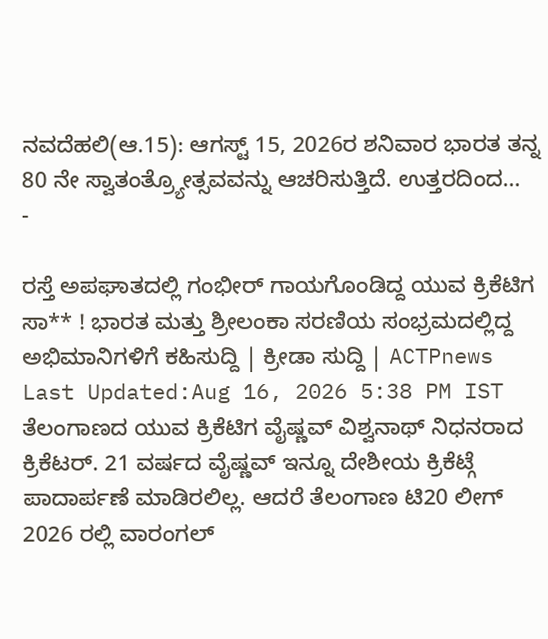ನವದೆಹಲಿ(ಆ.15): ಆಗಸ್ಟ್ 15, 2026ರ ಶನಿವಾರ ಭಾರತ ತನ್ನ 80 ನೇ ಸ್ವಾತಂತ್ರ್ಯೋತ್ಸವವನ್ನು ಆಚರಿಸುತ್ತಿದೆ. ಉತ್ತರದಿಂದ…
-

ರಸ್ತೆ ಅಪಘಾತದಲ್ಲಿ ಗಂಭೀರ್ ಗಾಯಗೊಂಡಿದ್ದ ಯುವ ಕ್ರಿಕೆಟಿಗ ಸಾ** ! ಭಾರತ ಮತ್ತು ಶ್ರೀಲಂಕಾ ಸರಣಿಯ ಸಂಭ್ರಮದಲ್ಲಿದ್ದ ಅಭಿಮಾನಿಗಳಿಗೆ ಕಹಿಸುದ್ದಿ | ಕ್ರೀಡಾ ಸುದ್ದಿ | ACTPnews
Last Updated:Aug 16, 2026 5:38 PM IST ತೆಲಂಗಾಣದ ಯುವ ಕ್ರಿಕೆಟಿಗ ವೈಷ್ಣವ್ ವಿಶ್ವನಾಥ್ ನಿಧನರಾದ ಕ್ರಿಕೆಟರ್. 21 ವರ್ಷದ ವೈಷ್ಣವ್ ಇನ್ನೂ ದೇಶೀಯ ಕ್ರಿಕೆಟ್ಗೆ ಪಾದಾರ್ಪಣೆ ಮಾಡಿರಲಿಲ್ಲ. ಆದರೆ ತೆಲಂಗಾಣ ಟಿ20 ಲೀಗ್ 2026 ರಲ್ಲಿ ವಾರಂಗಲ್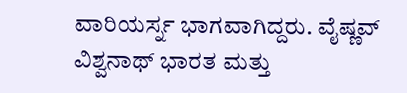ವಾರಿಯರ್ಸ್ನ ಭಾಗವಾಗಿದ್ದರು. ವೈಷ್ಣವ್ ವಿಶ್ವನಾಥ್ ಭಾರತ ಮತ್ತು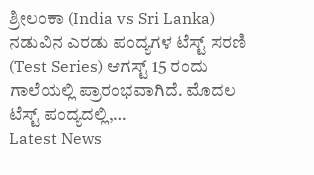ಶ್ರೀಲಂಕಾ (India vs Sri Lanka) ನಡುವಿನ ಎರಡು ಪಂದ್ಯಗಳ ಟೆಸ್ಟ್ ಸರಣಿ (Test Series) ಆಗಸ್ಟ್ 15 ರಂದು ಗಾಲೆಯಲ್ಲಿ ಪ್ರಾರಂಭವಾಗಿದೆ. ಮೊದಲ ಟೆಸ್ಟ್ ಪಂದ್ಯದಲ್ಲಿ,…
Latest News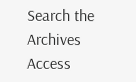Search the Archives
Access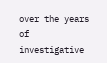over the years of investigative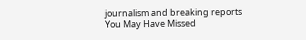journalism and breaking reports
You May Have Missed